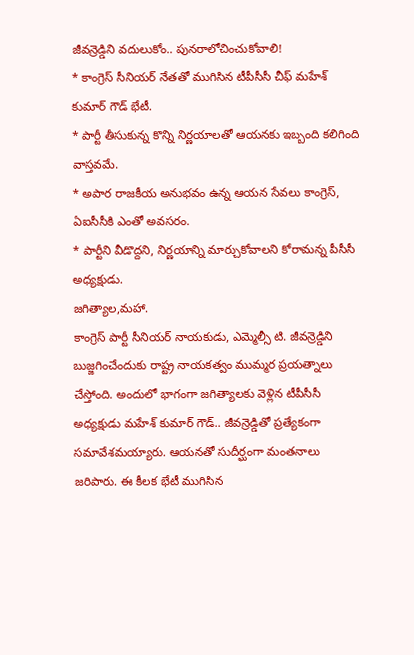జీవన్రెడ్డిని వదులుకోం.. పునరాలోచించుకోవాలి!
* కాంగ్రెస్ సీనియర్ నేతతో ముగిసిన టీపీసీసీ చీఫ్ మహేశ్ కుమార్ గౌడ్ భేటీ.
* పార్టీ తీసుకున్న కొన్ని నిర్ణయాలతో ఆయనకు ఇబ్బంది కలిగింది వాస్తవమే.
* అపార రాజకీయ అనుభవం ఉన్న ఆయన సేవలు కాంగ్రెస్, ఏఐసీసీకి ఎంతో అవసరం.
* పార్టీని వీడొద్దని, నిర్ణయాన్ని మార్చుకోవాలని కోరామన్న పీసీసీ అధ్యక్షుడు.
జగిత్యాల,మహా.
కాంగ్రెస్ పార్టీ సీనియర్ నాయకుడు, ఎమ్మెల్సీ టి. జీవన్రెడ్డిని బుజ్జగించేందుకు రాష్ట్ర నాయకత్వం ముమ్మర ప్రయత్నాలు చేస్తోంది. అందులో భాగంగా జగిత్యాలకు వెళ్లిన టీపీసీసీ అధ్యక్షుడు మహేశ్ కుమార్ గౌడ్.. జీవన్రెడ్డితో ప్రత్యేకంగా సమావేశమయ్యారు. ఆయనతో సుదీర్ఘంగా మంతనాలు జరిపారు. ఈ కీలక భేటీ ముగిసిన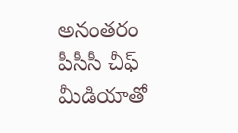అనంతరం పీసీసీ చీఫ్ మీడియాతో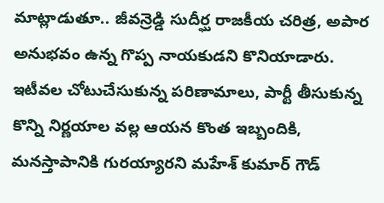మాట్లాడుతూ.. జీవన్రెడ్డి సుదీర్ఘ రాజకీయ చరిత్ర, అపార అనుభవం ఉన్న గొప్ప నాయకుడని కొనియాడారు. ఇటీవల చోటుచేసుకున్న పరిణామాలు, పార్టీ తీసుకున్న కొన్ని నిర్ణయాల వల్ల ఆయన కొంత ఇబ్బందికి, మనస్తాపానికి గురయ్యారని మహేశ్ కుమార్ గౌడ్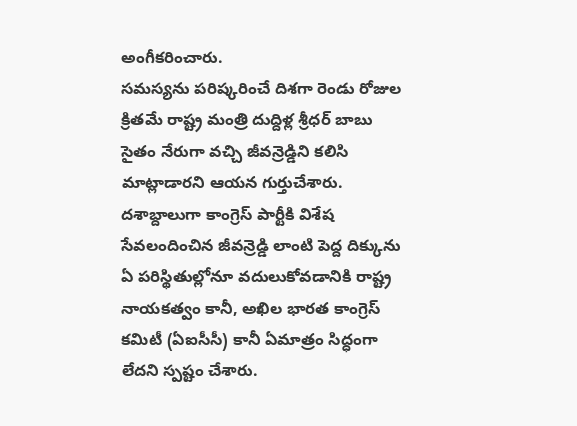అంగీకరించారు.
సమస్యను పరిష్కరించే దిశగా రెండు రోజుల క్రితమే రాష్ట్ర మంత్రి దుద్దిళ్ల శ్రీధర్ బాబు సైతం నేరుగా వచ్చి జీవన్రెడ్డిని కలిసి మాట్లాడారని ఆయన గుర్తుచేశారు. దశాబ్దాలుగా కాంగ్రెస్ పార్టీకి విశేష సేవలందించిన జీవన్రెడ్డి లాంటి పెద్ద దిక్కును ఏ పరిస్థితుల్లోనూ వదులుకోవడానికి రాష్ట్ర నాయకత్వం కానీ, అఖిల భారత కాంగ్రెస్ కమిటీ (ఏఐసీసీ) కానీ ఏమాత్రం సిద్ధంగా లేదని స్పష్టం చేశారు.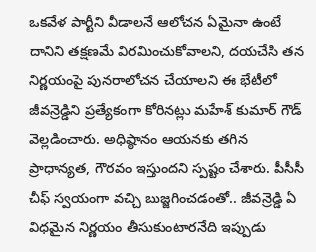ఒకవేళ పార్టీని వీడాలనే ఆలోచన ఏమైనా ఉంటే దానిని తక్షణమే విరమించుకోవాలని, దయచేసి తన నిర్ణయంపై పునరాలోచన చేయాలని ఈ భేటీలో జీవన్రెడ్డిని ప్రత్యేకంగా కోరినట్లు మహేశ్ కుమార్ గౌడ్ వెల్లడించారు. అధిష్ఠానం ఆయనకు తగిన ప్రాధాన్యత, గౌరవం ఇస్తుందని స్పష్టం చేశారు. పీసీసీ చీఫ్ స్వయంగా వచ్చి బుజ్జగించడంతో.. జీవన్రెడ్డి ఏ విధమైన నిర్ణయం తీసుకుంటారనేది ఇప్పుడు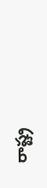రాష్ట్ర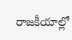రాజకీయాల్లో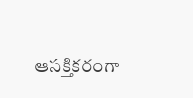ఆసక్తికరంగా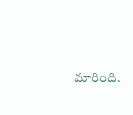మారింది.